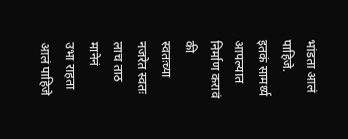भांडता आलं पाहिजे.
इतकं सामर्थ्य आपल्यात निर्माण करावं की
स्वतःच्या नजरेत स्वतः लाच ताठ मानेनं
उभा राहता आलं पाहिजे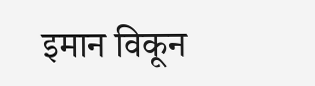इमान विकून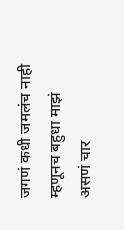जगणं कधी जमलंच नाही म्हणूनच बहुधा माझं असणं चार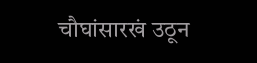चौघांसारखं उठून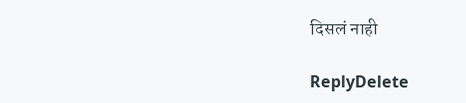दिसलं नाही

ReplyDelete